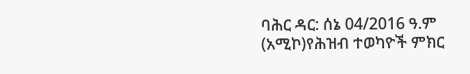ባሕር ዳር: ሰኔ 04/2016 ዓ.ም (አሚኮ)የሕዝብ ተወካዮች ምክር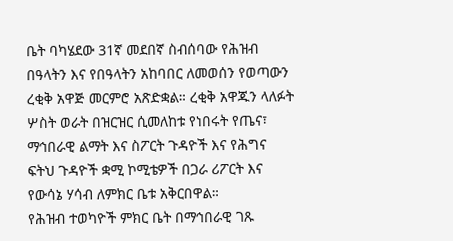ቤት ባካሄደው 31ኛ መደበኛ ስብሰባው የሕዝብ በዓላትን እና የበዓላትን አከባበር ለመወሰን የወጣውን ረቂቅ አዋጅ መርምሮ አጽድቋል። ረቂቅ አዋጁን ላለፉት ሦስት ወራት በዝርዝር ሲመለከቱ የነበሩት የጤና፣ ማኅበራዊ ልማት እና ስፖርት ጉዳዮች እና የሕግና ፍትህ ጉዳዮች ቋሚ ኮሚቴዎች በጋራ ሪፖርት እና የውሳኔ ሃሳብ ለምክር ቤቱ አቅርበዋል።
የሕዝብ ተወካዮች ምክር ቤት በማኅበራዊ ገጹ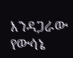እንዳጋራው የውሳኔ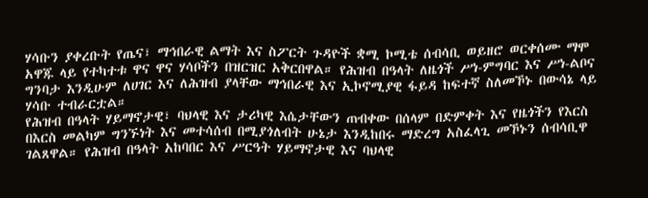ሃሳቡን ያቀረቡት የጤና፣ ማኅበራዊ ልማት እና ስፖርት ጉዳዮች ቋሚ ኮሚቴ ሰብሳቢ ወይዘሮ ወርቀሰሙ ማሞ አዋጁ ላይ የተካተቱ ዋና ዋና ሃሳቦችን በዝርዝር አቅርበዋል። የሕዝብ በዓላት ለዜጎች ሥነ-ምግባር እና ሥነ-ልቦና ግንባታ እንዲሁም ለሀገር እና ለሕዝብ ያላቸው ማኅበራዊ እና ኢኮኖሚያዊ ፋይዳ ከፍተኛ ስለመኾኑ በውሳኔ ላይ ሃሳቡ ተብራርቷል።
የሕዝብ በዓላት ሃይማኖታዊ፣ ባህላዊ እና ታሪካዊ እሴታቸውን ጠብቀው በሰላም በድምቀት እና የዜጎችን የእርስ በእርስ መልካም ግንኙነት እና መተሳሰብ በሚያጎለብት ሁኔታ እንዲከበሩ ማድረግ አስፈላጊ መኾኑን ሰብሳቢዋ ገልጸዋል። የሕዝብ በዓላት አከባበር እና ሥርዓት ሃይማኖታዊ እና ባህላዊ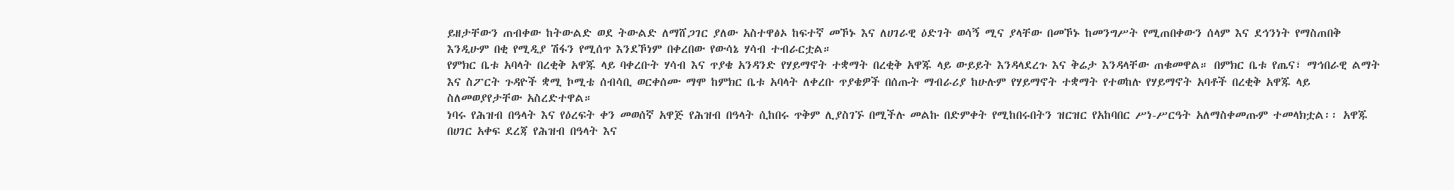ይዘታቸውን ጠብቀው ከትውልድ ወደ ትውልድ ለማሸጋገር ያለው አስተዋፅኦ ከፍተኛ መኾኑ እና ለሀገራዊ ዕድገት ወሳኝ ሚና ያላቸው በመኾኑ ከመንግሥት የሚጠበቀውን ሰላም እና ደኅንነት የማስጠበቅ እንዲሁም በቂ የሚዲያ ሽፋን የሚሰጥ እንደኾነም በቀረበው የውሳኔ ሃሳብ ተብራርቷል።
የምክር ቤቱ አባላት በረቂቅ አዋጁ ላይ ባቀረቡት ሃሳብ እና ጥያቄ አንዳንድ የሃይማኖት ተቋማት በረቂቅ አዋጁ ላይ ውይይት እንዳላደረጉ እና ቅሬታ እንዳላቸው ጠቁመዋል። በምክር ቤቱ የጤና፣ ማኅበራዊ ልማት እና ስፖርት ጉዳዮች ቋሚ ኮሚቴ ሰብሳቢ ወርቀሰሙ ማሞ ከምክር ቤቱ አባላት ለቀረቡ ጥያቄዎች በሰጡት ማብራሪያ ከሁሉም የሃይማኖት ተቋማት የተወከሉ የሃይማኖት አባቶች በረቂቅ አዋጁ ላይ ስለመወያየታቸው አስረድተዋል።
ነባሩ የሕዝብ በዓላት እና የዕረፍት ቀን መወሰኛ አዋጅ የሕዝብ በዓላት ሲከበሩ ጥቅም ሊያስገኙ በሚችሉ መልኩ በድምቀት የሚከበሩበትን ዝርዝር የአከባበር ሥነ-ሥርዓት አለማስቀመጡም ተመላክቷል፡፡ አዋጁ በሀገር አቀፍ ደረጃ የሕዝብ በዓላት እና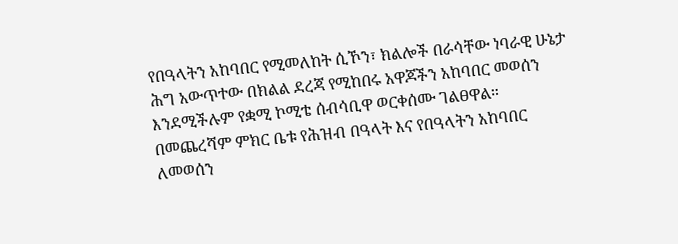የበዓላትን አከባበር የሚመለከት ሲኾን፣ ክልሎች በራሳቸው ነባራዊ ሁኔታ ሕግ አውጥተው በክልል ደረጃ የሚከበሩ አዋጆችን አከባበር መወሰን እንደሚችሉም የቋሚ ኮሚቴ ሰብሳቢዋ ወርቀሰሙ ገልፀዋል።
በመጨረሻም ምክር ቤቱ የሕዝብ በዓላት እና የበዓላትን አከባበር ለመወሰን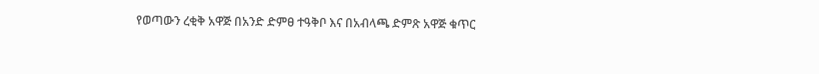የወጣውን ረቂቅ አዋጅ በአንድ ድምፀ ተዓቅቦ እና በአብላጫ ድምጽ አዋጅ ቁጥር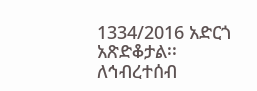1334/2016 አድርጎ አጽድቆታል፡፡
ለኅብረተሰብ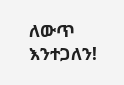ለውጥ እንተጋለን!